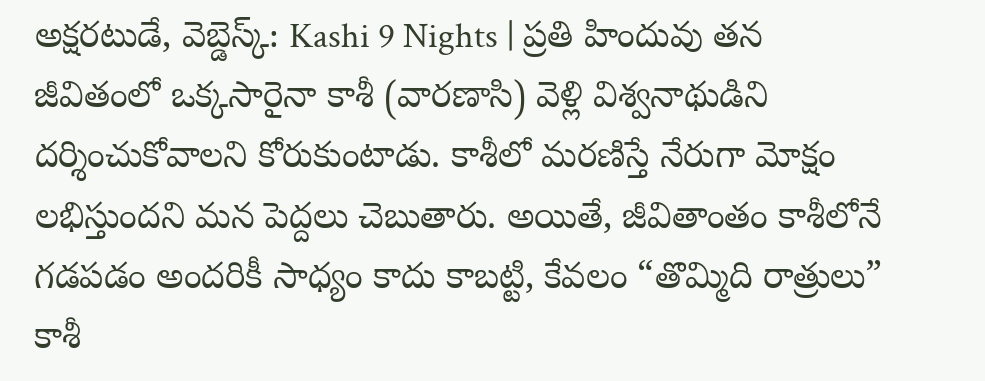అక్షరటుడే, వెబ్డెస్క్: Kashi 9 Nights | ప్రతి హిందువు తన జీవితంలో ఒక్కసారైనా కాశీ (వారణాసి) వెళ్లి విశ్వనాథుడిని దర్శించుకోవాలని కోరుకుంటాడు. కాశీలో మరణిస్తే నేరుగా మోక్షం లభిస్తుందని మన పెద్దలు చెబుతారు. అయితే, జీవితాంతం కాశీలోనే గడపడం అందరికీ సాధ్యం కాదు కాబట్టి, కేవలం “తొమ్మిది రాత్రులు” కాశీ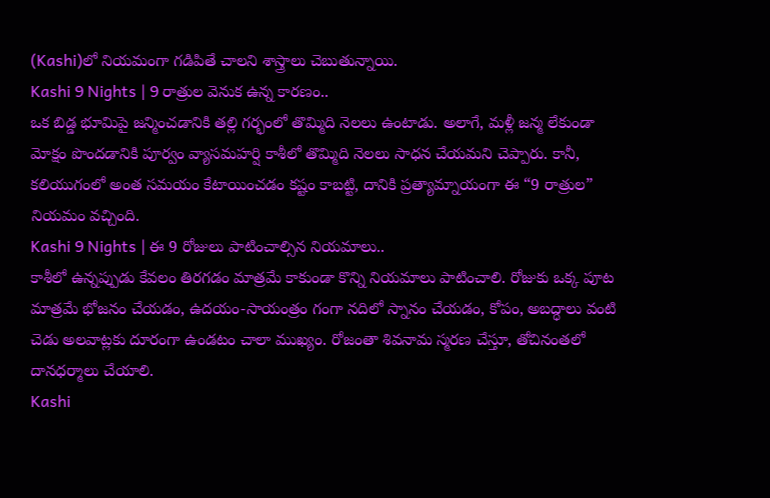(Kashi)లో నియమంగా గడిపితే చాలని శాస్త్రాలు చెబుతున్నాయి.
Kashi 9 Nights | 9 రాత్రుల వెనుక ఉన్న కారణం..
ఒక బిడ్డ భూమిపై జన్మించడానికి తల్లి గర్భంలో తొమ్మిది నెలలు ఉంటాడు. అలాగే, మళ్లీ జన్మ లేకుండా మోక్షం పొందడానికి పూర్వం వ్యాసమహర్షి కాశీలో తొమ్మిది నెలలు సాధన చేయమని చెప్పారు. కానీ, కలియుగంలో అంత సమయం కేటాయించడం కష్టం కాబట్టి, దానికి ప్రత్యామ్నాయంగా ఈ “9 రాత్రుల” నియమం వచ్చింది.
Kashi 9 Nights | ఈ 9 రోజులు పాటించాల్సిన నియమాలు..
కాశీలో ఉన్నప్పుడు కేవలం తిరగడం మాత్రమే కాకుండా కొన్ని నియమాలు పాటించాలి. రోజుకు ఒక్క పూట మాత్రమే భోజనం చేయడం, ఉదయం-సాయంత్రం గంగా నదిలో స్నానం చేయడం, కోపం, అబద్ధాలు వంటి చెడు అలవాట్లకు దూరంగా ఉండటం చాలా ముఖ్యం. రోజంతా శివనామ స్మరణ చేస్తూ, తోచినంతలో దానధర్మాలు చేయాలి.
Kashi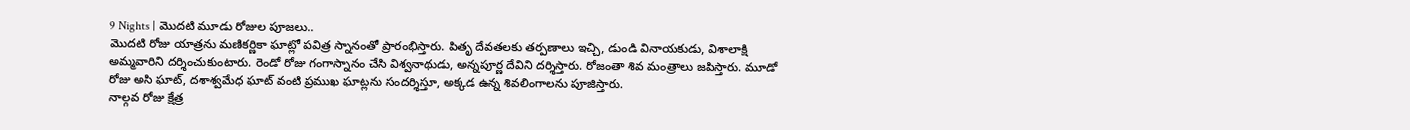9 Nights | మొదటి మూడు రోజుల పూజలు..
మొదటి రోజు యాత్రను మణికర్ణికా ఘాట్లో పవిత్ర స్నానంతో ప్రారంభిస్తారు. పితృ దేవతలకు తర్పణాలు ఇచ్చి, డుండి వినాయకుడు, విశాలాక్షి అమ్మవారిని దర్శించుకుంటారు. రెండో రోజు గంగాస్నానం చేసి విశ్వనాథుడు, అన్నపూర్ణ దేవిని దర్శిస్తారు. రోజంతా శివ మంత్రాలు జపిస్తారు. మూడో రోజు అసి ఘాట్, దశాశ్వమేధ ఘాట్ వంటి ప్రముఖ ఘాట్లను సందర్శిస్తూ, అక్కడ ఉన్న శివలింగాలను పూజిస్తారు.
నాల్గవ రోజు క్షేత్ర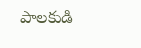పాలకుడి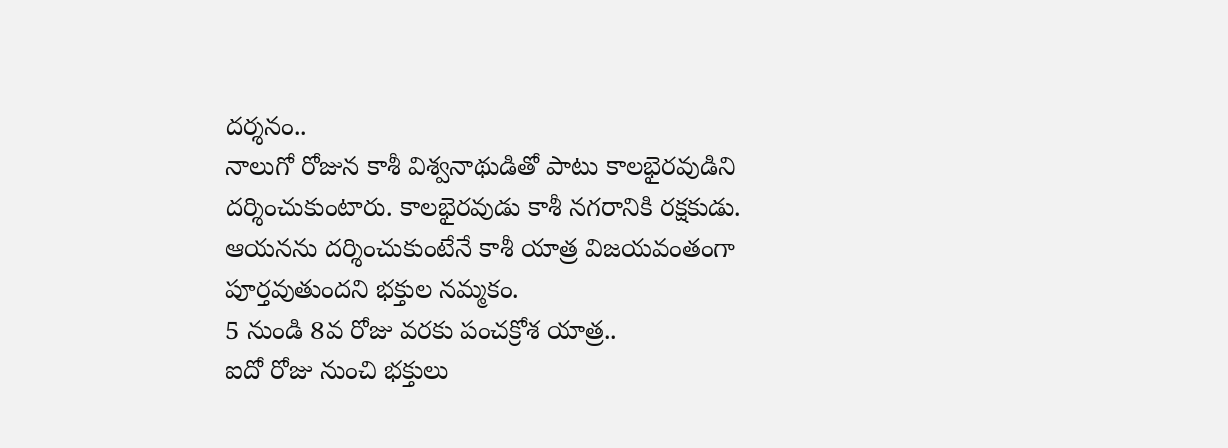దర్శనం..
నాలుగో రోజున కాశీ విశ్వనాథుడితో పాటు కాలభైరవుడిని దర్శించుకుంటారు. కాలభైరవుడు కాశీ నగరానికి రక్షకుడు. ఆయనను దర్శించుకుంటేనే కాశీ యాత్ర విజయవంతంగా పూర్తవుతుందని భక్తుల నమ్మకం.
5 నుండి 8వ రోజు వరకు పంచక్రోశ యాత్ర..
ఐదో రోజు నుంచి భక్తులు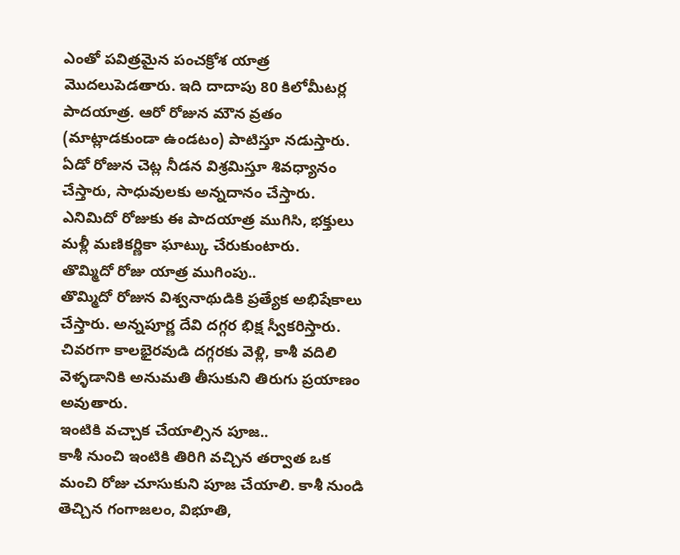ఎంతో పవిత్రమైన పంచక్రోశ యాత్ర మొదలుపెడతారు. ఇది దాదాపు 80 కిలోమీటర్ల పాదయాత్ర. ఆరో రోజున మౌన వ్రతం (మాట్లాడకుండా ఉండటం) పాటిస్తూ నడుస్తారు. ఏడో రోజున చెట్ల నీడన విశ్రమిస్తూ శివధ్యానం చేస్తారు, సాధువులకు అన్నదానం చేస్తారు. ఎనిమిదో రోజుకు ఈ పాదయాత్ర ముగిసి, భక్తులు మళ్లీ మణికర్ణికా ఘాట్కు చేరుకుంటారు.
తొమ్మిదో రోజు యాత్ర ముగింపు..
తొమ్మిదో రోజున విశ్వనాథుడికి ప్రత్యేక అభిషేకాలు చేస్తారు. అన్నపూర్ణ దేవి దగ్గర భిక్ష స్వీకరిస్తారు. చివరగా కాలభైరవుడి దగ్గరకు వెళ్లి, కాశీ వదిలి వెళ్ళడానికి అనుమతి తీసుకుని తిరుగు ప్రయాణం అవుతారు.
ఇంటికి వచ్చాక చేయాల్సిన పూజ..
కాశీ నుంచి ఇంటికి తిరిగి వచ్చిన తర్వాత ఒక మంచి రోజు చూసుకుని పూజ చేయాలి. కాశీ నుండి తెచ్చిన గంగాజలం, విభూతి,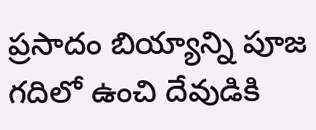ప్రసాదం బియ్యాన్ని పూజ గదిలో ఉంచి దేవుడికి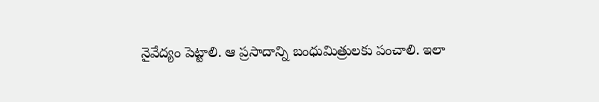నైవేద్యం పెట్టాలి. ఆ ప్రసాదాన్ని బంధుమిత్రులకు పంచాలి. ఇలా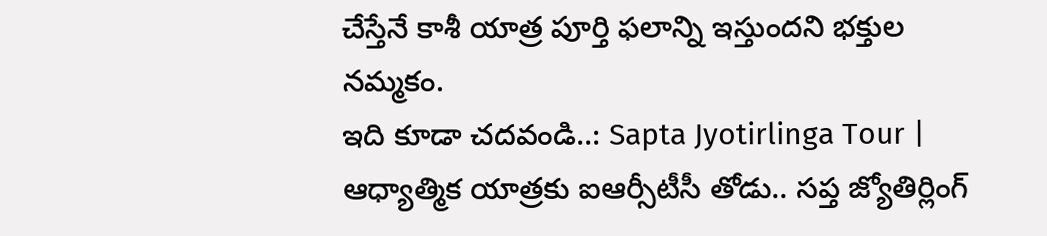చేస్తేనే కాశీ యాత్ర పూర్తి ఫలాన్ని ఇస్తుందని భక్తుల నమ్మకం.
ఇది కూడా చదవండి..: Sapta Jyotirlinga Tour | ఆధ్యాత్మిక యాత్రకు ఐఆర్సీటీసీ తోడు.. సప్త జ్యోతిర్లింగ్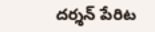దర్శన్ పేరిట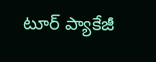టూర్ ప్యాకేజీ